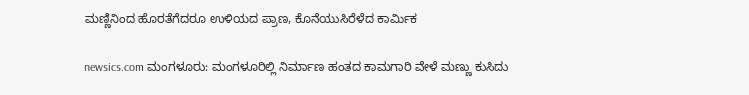ಮಣ್ಣಿನಿಂದ ಹೊರತೆಗೆದರೂ ಉಳಿಯದ ಪ್ರಾಣ, ಕೊನೆಯುಸಿರೆಳೆದ ಕಾರ್ಮಿಕ

newsics.com ಮಂಗಳೂರು: ಮಂಗಳೂರಿಲ್ಲಿ ನಿರ್ಮಾಣ ಹಂತದ ಕಾಮಗಾರಿ ವೇಳೆ ಮಣ್ಣು ಕುಸಿದು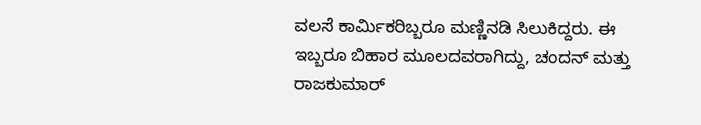ವಲಸೆ ಕಾರ್ಮಿಕರಿಬ್ಬರೂ ಮಣ್ಣಿನಡಿ ಸಿಲುಕಿದ್ದರು. ಈ ಇಬ್ಬರೂ ಬಿಹಾರ ಮೂಲದವರಾಗಿದ್ದು, ಚಂದನ್ ಮತ್ತು ರಾಜಕುಮಾರ್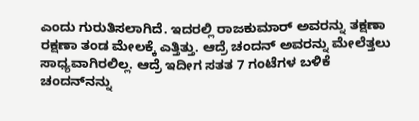ಎಂದು ಗುರುತಿಸಲಾಗಿದೆ. ಇದರಲ್ಲಿ ರಾಜಕುಮಾರ್ ಅವರನ್ನು ತಕ್ಷಣಾ ರಕ್ಷಣಾ ತಂಡ ಮೇಲಕ್ಕೆ ಎತ್ತಿತ್ತು. ಆದ್ರೆ ಚಂದನ್ ಅವರನ್ನು ಮೇಲೆತ್ತಲು ಸಾಧ್ಯವಾಗಿರಲಿಲ್ಲ. ಆದ್ರೆ ಇದೀಗ ಸತತ 7 ಗಂಟೆಗಳ ಬಳಿಕೆ ಚಂದನ್‌ನನ್ನು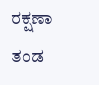ರಕ್ಷಣಾ ತಂಡ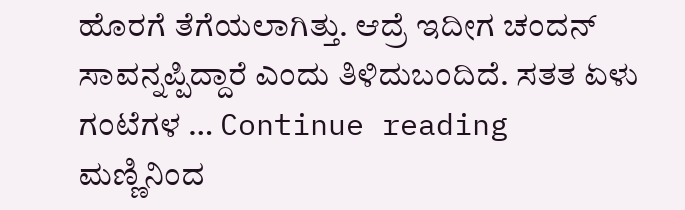ಹೊರಗೆ ತೆಗೆಯಲಾಗಿತ್ತು. ಆದ್ರೆ ಇದೀಗ ಚಂದನ್ ಸಾವನ್ನಪ್ಪಿದ್ದಾರೆ ಎಂದು ತಿಳಿದುಬಂದಿದೆ. ಸತತ ಏಳು ಗಂಟೆಗಳ … Continue reading ಮಣ್ಣಿನಿಂದ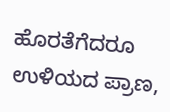ಹೊರತೆಗೆದರೂ ಉಳಿಯದ ಪ್ರಾಣ,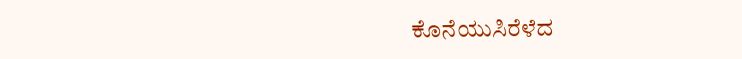ಕೊನೆಯುಸಿರೆಳೆದ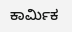ಕಾರ್ಮಿಕ